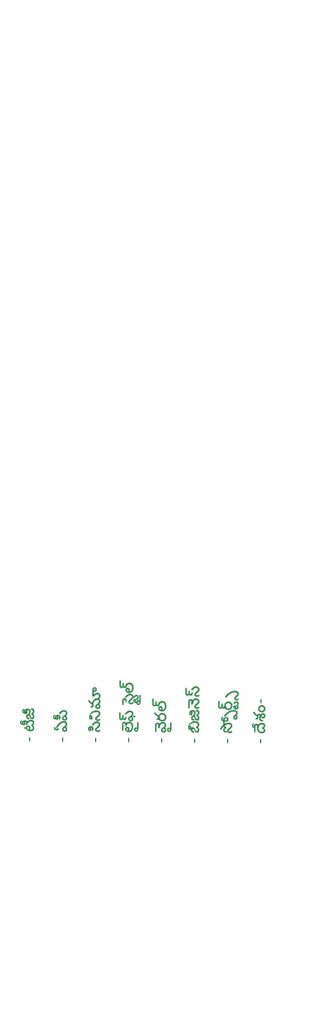- టీజీ
- ఏపీ
- సినిమా
- లైఫ్ స్టైల్
- వైరల్
- బిజినెస్
- స్పోర్ట్స్
- దేశం-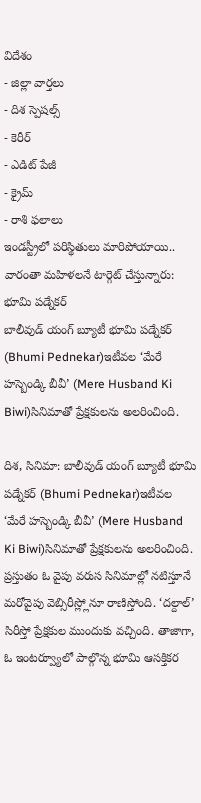విదేశం
- జిల్లా వార్తలు
- దిశ స్పెషల్స్
- కెరీర్
- ఎడిట్ పేజీ
- క్రైమ్
- రాశి ఫలాలు
ఇండస్ట్రీలో పరిస్థితులు మారిపోయాయి.. వారంతా మహిళలనే టార్గెట్ చేస్తున్నారు: భూమి పడ్నేకర్
బాలీవుడ్ యంగ్ బ్యూటీ భూమి పడ్నేకర్ (Bhumi Pednekar)ఇటీవల ‘మేరే హస్బెండ్కి బీవీ’ (Mere Husband Ki Biwi)సినిమాతో ప్రేక్షకులను అలరించింది.

దిశ, సినిమా: బాలీవుడ్ యంగ్ బ్యూటీ భూమి పడ్నేకర్ (Bhumi Pednekar)ఇటీవల ‘మేరే హస్బెండ్కి బీవీ’ (Mere Husband Ki Biwi)సినిమాతో ప్రేక్షకులను అలరించింది. ప్రస్తుతం ఓ వైపు వరుస సినిమాల్లో నటిస్తూనే మరోవైపు వెబ్సిరీస్ల్లోనూ రాణిస్తోంది. ‘దల్దాల్’ సిరీస్తో ప్రేక్షకుల ముందుకు వచ్చింది. తాజాగా, ఓ ఇంటర్వ్యూలో పాల్గొన్న భూమి ఆసక్తికర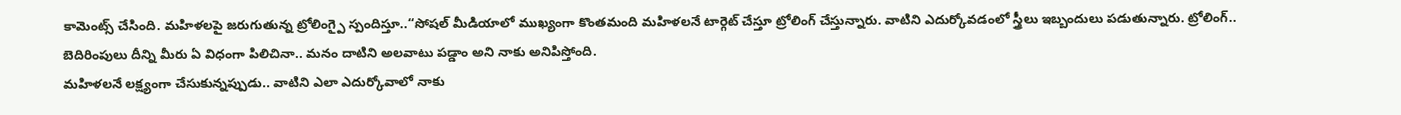కామెంట్స్ చేసింది. మహిళలపై జరుగుతున్న ట్రోలింగ్పై స్పందిస్తూ..‘‘సోషల్ మీడియాలో ముఖ్యంగా కొంతమంది మహిళలనే టార్గెట్ చేస్తూ ట్రోలింగ్ చేస్తున్నారు. వాటిని ఎదుర్కోవడంలో స్త్రీలు ఇబ్బందులు పడుతున్నారు. ట్రోలింగ్.. బెదిరింపులు దీన్ని మీరు ఏ విధంగా పిలిచినా.. మనం దాటిని అలవాటు పడ్డాం అని నాకు అనిపిస్తోంది.
మహిళలనే లక్ష్యంగా చేసుకున్నప్పుడు.. వాటిని ఎలా ఎదుర్కోవాలో నాకు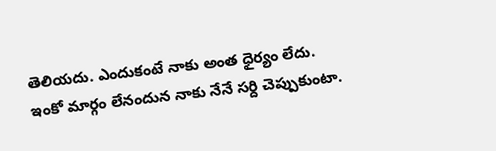తెలియదు. ఎందుకంటే నాకు అంత ధైర్యం లేదు. ఇంకో మార్గం లేనందున నాకు నేనే సర్ది చెప్పుకుంటా.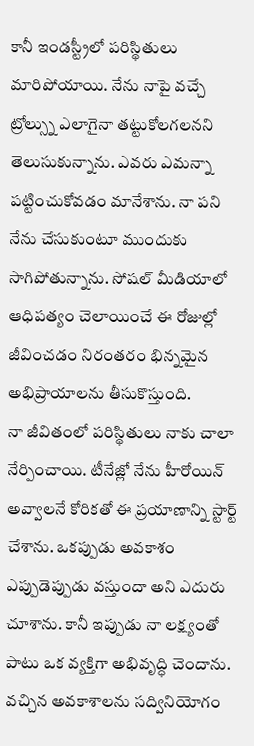కానీ ఇండస్ట్రీలో పరిస్థితులు మారిపోయాయి. నేను నాపై వచ్చే ట్రోల్స్ను ఎలాగైనా తట్టుకోలగలనని తెలుసుకున్నాను. ఎవరు ఎమన్నా పట్టించుకోవడం మానేశాను. నా పని నేను చేసుకుంటూ ముందుకు సాగిపోతున్నాను. సోషల్ మీడియాలో ఆధిపత్యం చెలాయించే ఈ రోజుల్లో జీవించడం నిరంతరం భిన్నమైన అభిప్రాయాలను తీసుకొస్తుంది.
నా జీవితంలో పరిస్థితులు నాకు చాలా నేర్పించాయి. టీనేజ్లో నేను హీరోయిన్ అవ్వాలనే కోరికతో ఈ ప్రయాణాన్ని స్టార్ట్ చేశాను. ఒకప్పుడు అవకాశం ఎప్పుడెప్పుడు వస్తుందా అని ఎదురు చూశాను. కానీ ఇప్పుడు నా లక్ష్యంతో పాటు ఒక వ్యక్తిగా అభివృద్ధి చెందాను. వచ్చిన అవకాశాలను సద్వినియోగం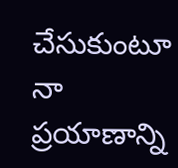చేసుకుంటూ నా ప్రయాణాన్ని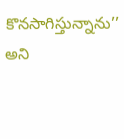కొనసాగిస్తున్నాను’’ అని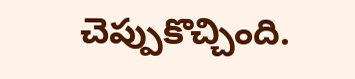చెప్పుకొచ్చింది.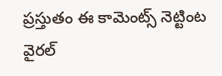ప్రస్తుతం ఈ కామెంట్స్ నెట్టింట వైరల్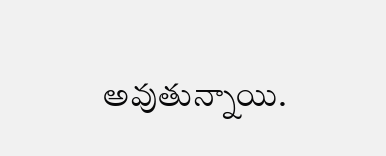అవుతున్నాయి.